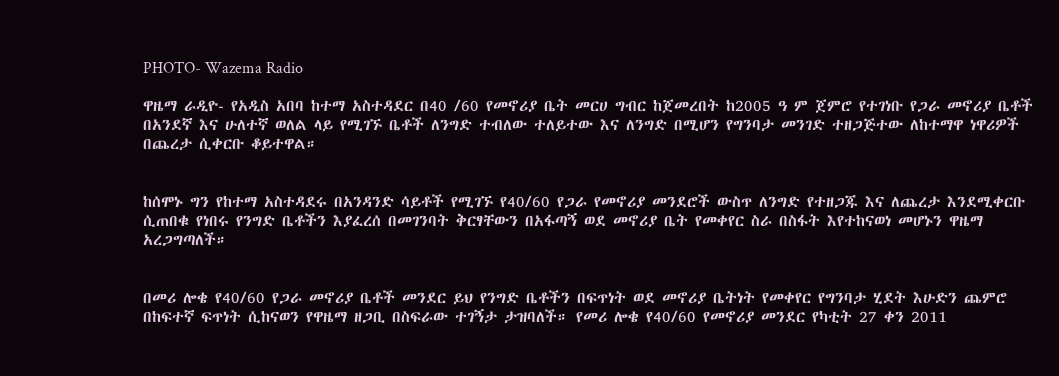PHOTO- Wazema Radio

ዋዜማ ራዲዮ- የአዲስ አበባ ከተማ አስተዳደር በ40 /60 የመኖሪያ ቤት መርሀ ግብር ከጀመረበት ከ2005 ዓ ም ጀምሮ የተገነቡ የጋራ መኖሪያ ቤቶች በአንደኛ እና ሁለተኛ ወለል ላይ የሚገኙ ቤቶች ለንግድ ተብለው ተለይተው እና ለንግድ በሚሆን የግንባታ መንገድ ተዘጋጅተው ለከተማዋ ነዋሪዎች በጨረታ ሲቀርቡ ቆይተዋል።


ከሰሞኑ ግን የከተማ አስተዳደሩ በአንዳንድ ሳይቶች የሚገኙ የ40/60 የጋራ የመኖሪያ መንደሮች ውስጥ ለንግድ የተዘጋጁ እና ለጨረታ እንደሚቀርቡ ሲጠበቁ የነበሩ የንግድ ቤቶችን እያፈረሰ በመገንባት ቅርፃቸውን በአፋጣኝ ወደ መኖሪያ ቤት የመቀየር ስራ በስፋት እየተከናወነ መሆኑን ዋዜማ አረጋግጣለች።


በመሪ ሎቄ የ40/60 የጋራ መኖሪያ ቤቶች መንደር ይህ የንግድ ቤቶችን በፍጥነት ወደ መኖሪያ ቤትነት የመቀየር የግንባታ ሂደት እሁድን ጨምሮ በከፍተኛ ፍጥነት ሲከናወን የዋዜማ ዘጋቢ በስፍራው ተገኝታ ታዝባለች። የመሪ ሎቄ የ40/60 የመኖሪያ መንደር የካቲት 27 ቀን 2011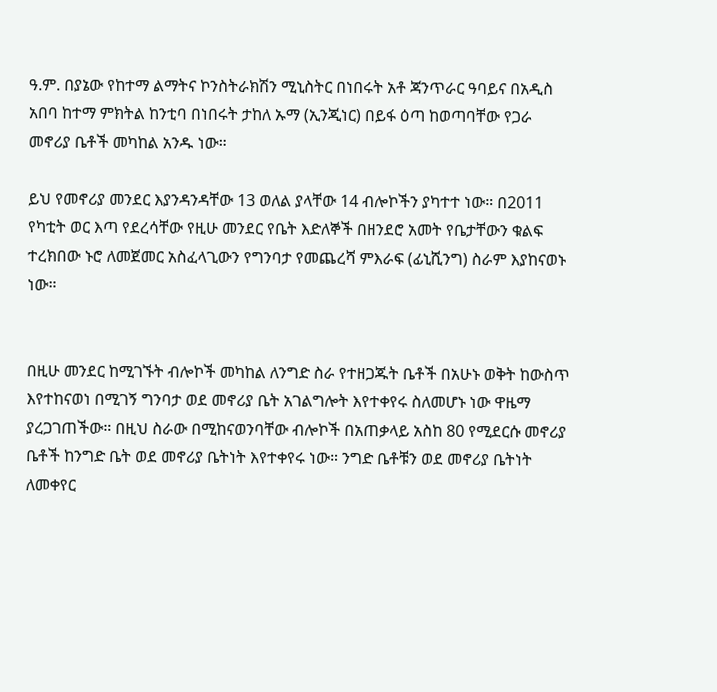ዓ.ም. በያኔው የከተማ ልማትና ኮንስትራክሽን ሚኒስትር በነበሩት አቶ ጃንጥራር ዓባይና በአዲስ አበባ ከተማ ምክትል ከንቲባ በነበሩት ታከለ ኡማ (ኢንጂነር) በይፋ ዕጣ ከወጣባቸው የጋራ መኖሪያ ቤቶች መካከል አንዱ ነው።

ይህ የመኖሪያ መንደር እያንዳንዳቸው 13 ወለል ያላቸው 14 ብሎኮችን ያካተተ ነው። በ2011 የካቲት ወር እጣ የደረሳቸው የዚሁ መንደር የቤት እድለኞች በዘንደሮ አመት የቤታቸውን ቁልፍ ተረክበው ኑሮ ለመጀመር አስፈላጊውን የግንባታ የመጨረሻ ምእራፍ (ፊኒሺንግ) ስራም እያከናወኑ ነው።


በዚሁ መንደር ከሚገኙት ብሎኮች መካከል ለንግድ ስራ የተዘጋጁት ቤቶች በአሁኑ ወቅት ከውስጥ እየተከናወነ በሚገኝ ግንባታ ወደ መኖሪያ ቤት አገልግሎት እየተቀየሩ ስለመሆኑ ነው ዋዜማ ያረጋገጠችው። በዚህ ስራው በሚከናወንባቸው ብሎኮች በአጠቃላይ አስከ 80 የሚደርሱ መኖሪያ ቤቶች ከንግድ ቤት ወደ መኖሪያ ቤትነት እየተቀየሩ ነው። ንግድ ቤቶቹን ወደ መኖሪያ ቤትነት ለመቀየር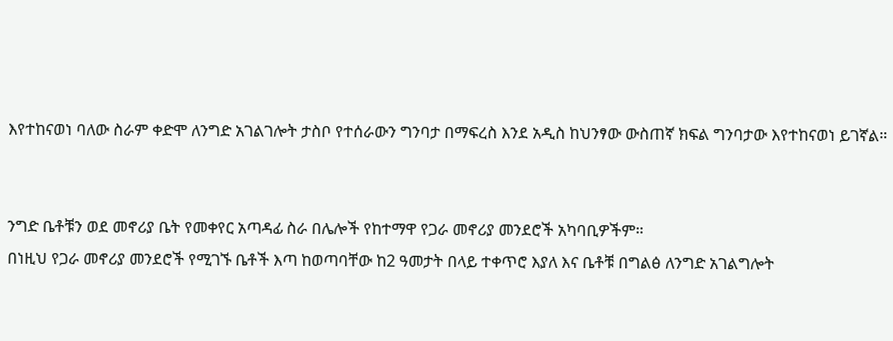እየተከናወነ ባለው ስራም ቀድሞ ለንግድ አገልገሎት ታስቦ የተሰራውን ግንባታ በማፍረስ እንደ አዲስ ከህንፃው ውስጠኛ ክፍል ግንባታው እየተከናወነ ይገኛል።


ንግድ ቤቶቹን ወደ መኖሪያ ቤት የመቀየር አጣዳፊ ስራ በሌሎች የከተማዋ የጋራ መኖሪያ መንደሮች አካባቢዎችም።
በነዚህ የጋራ መኖሪያ መንደሮች የሚገኙ ቤቶች እጣ ከወጣባቸው ከ2 ዓመታት በላይ ተቀጥሮ እያለ እና ቤቶቹ በግልፅ ለንግድ አገልግሎት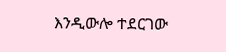እንዲውሎ ተደርገው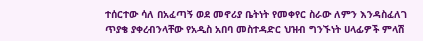ተሰርተው ሳለ በአፈጣኝ ወደ መኖሪያ ቤትነት የመቀየር ስራው ለምን እንዳስፈለገ ጥያቄ ያቀረብንላቸው የአዲስ አበባ መስተዳድር ህዝብ ግንኙነት ሀላፊዎች ምላሽ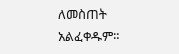ለመስጠት አልፈቀዱም።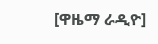[ዋዜማ ራዲዮ]